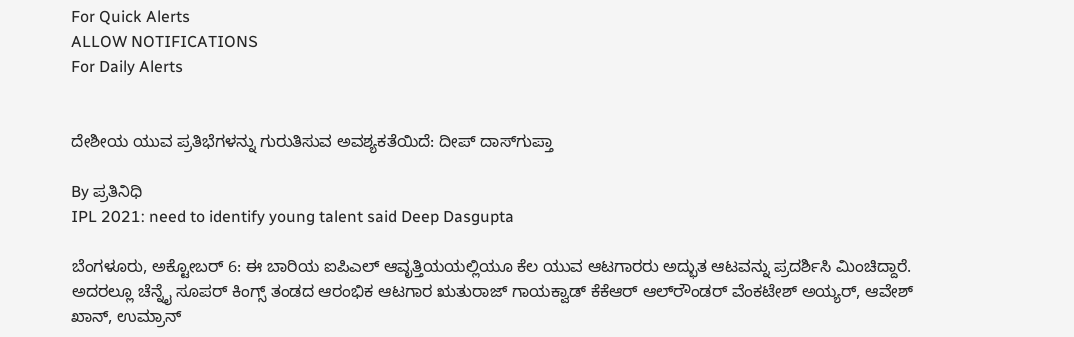For Quick Alerts
ALLOW NOTIFICATIONS
For Daily Alerts


ದೇಶೀಯ ಯುವ ಪ್ರತಿಭೆಗಳನ್ನು ಗುರುತಿಸುವ ಅವಶ್ಯಕತೆಯಿದೆ: ದೀಪ್ ದಾಸ್‌ಗುಪ್ತಾ

By ಪ್ರತಿನಿಧಿ
IPL 2021: need to identify young talent said Deep Dasgupta

ಬೆಂಗಳೂರು, ಅಕ್ಟೋಬರ್ 6: ಈ ಬಾರಿಯ ಐಪಿಎಲ್ ಆವೃತ್ತಿಯಯಲ್ಲಿಯೂ ಕೆಲ ಯುವ ಆಟಗಾರರು ಅದ್ಭುತ ಆಟವನ್ನು ಪ್ರದರ್ಶಿಸಿ ಮಿಂಚಿದ್ದಾರೆ. ಅದರಲ್ಲೂ ಚೆನ್ನೈ ಸೂಪರ್ ಕಿಂಗ್ಸ್ ತಂಡದ ಆರಂಭಿಕ ಆಟಗಾರ ಋತುರಾಜ್ ಗಾಯಕ್ವಾಡ್ ಕೆಕೆಆರ್ ಆಲ್‌ರೌಂಡರ್ ವೆಂಕಟೇಶ್ ಅಯ್ಯರ್‌, ಆವೇಶ್ ಖಾನ್, ಉಮ್ರಾನ್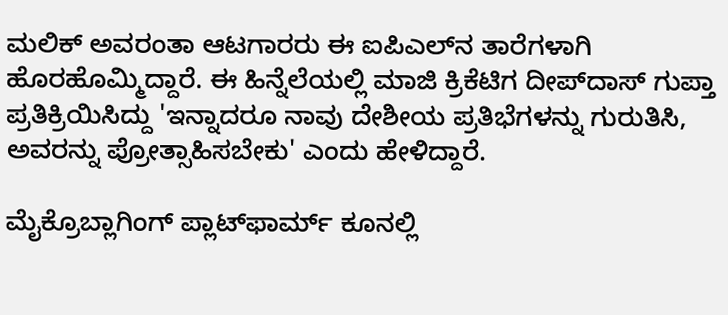ಮಲಿಕ್ ಅವರಂತಾ ಆಟಗಾರರು ಈ ಐಪಿಎಲ್‌ನ ತಾರೆಗಳಾಗಿ ಹೊರಹೊಮ್ಮಿದ್ದಾರೆ. ಈ ಹಿನ್ನೆಲೆಯಲ್ಲಿ ಮಾಜಿ ಕ್ರಿಕೆಟಿಗ ದೀಪ್‌ದಾಸ್ ಗುಪ್ತಾ ಪ್ರತಿಕ್ರಿಯಿಸಿದ್ದು 'ಇನ್ನಾದರೂ ನಾವು ದೇಶೀಯ ಪ್ರತಿಭೆಗಳನ್ನು ಗುರುತಿಸಿ, ಅವರನ್ನು ಪ್ರೋತ್ಸಾಹಿಸಬೇಕು' ಎಂದು ಹೇಳಿದ್ದಾರೆ.

ಮೈಕ್ರೊಬ್ಲಾಗಿಂಗ್ ಪ್ಲಾಟ್‌ಫಾರ್ಮ್ ಕೂನಲ್ಲಿ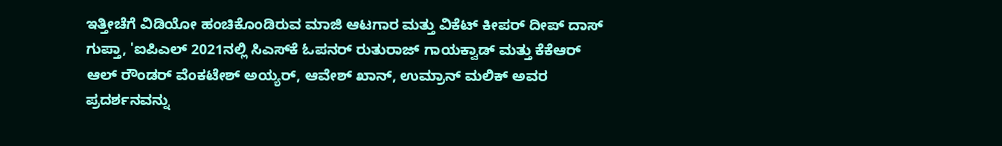ಇತ್ತೀಚೆಗೆ ವಿಡಿಯೋ ಹಂಚಿಕೊಂಡಿರುವ ಮಾಜಿ ಆಟಗಾರ ಮತ್ತು ವಿಕೆಟ್ ಕೀಪರ್ ದೀಪ್ ದಾಸ್ ಗುಪ್ತಾ, 'ಐಪಿಎಲ್ 2021ನಲ್ಲಿ ಸಿಎಸ್‌ಕೆ ಓಪನರ್ ರುತುರಾಜ್ ಗಾಯಕ್ವಾಡ್ ಮತ್ತು ಕೆಕೆಆರ್ ಆಲ್ ರೌಂಡರ್ ವೆಂಕಟೇಶ್ ಅಯ್ಯರ್, ಆವೇಶ್ ಖಾನ್, ಉಮ್ರಾನ್ ಮಲಿಕ್ ಅವರ ಪ್ರದರ್ಶನವನ್ನು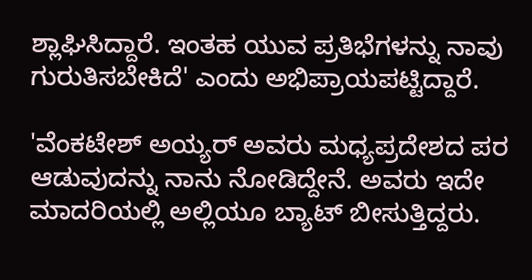ಶ್ಲಾಘಿಸಿದ್ದಾರೆ. ಇಂತಹ ಯುವ ಪ್ರತಿಭೆಗಳನ್ನು ನಾವು ಗುರುತಿಸಬೇಕಿದೆ' ಎಂದು ಅಭಿಪ್ರಾಯಪಟ್ಟಿದ್ದಾರೆ.

'ವೆಂಕಟೇಶ್ ಅಯ್ಯರ್ ಅವರು ಮಧ್ಯಪ್ರದೇಶದ ಪರ ಆಡುವುದನ್ನು ನಾನು ನೋಡಿದ್ದೇನೆ. ಅವರು ಇದೇ ಮಾದರಿಯಲ್ಲಿ ಅಲ್ಲಿಯೂ ಬ್ಯಾಟ್ ಬೀಸುತ್ತಿದ್ದರು.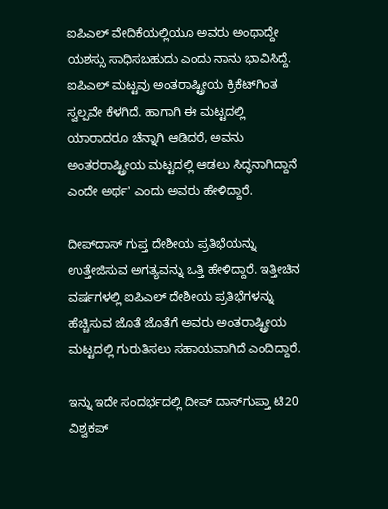ಐಪಿಎಲ್ ವೇದಿಕೆಯಲ್ಲಿಯೂ ಅವರು ಅಂಥಾದ್ದೇ ಯಶಸ್ಸು ಸಾಧಿಸಬಹುದು ಎಂದು ನಾನು ಭಾವಿಸಿದ್ದೆ. ಐಪಿಎಲ್ ಮಟ್ಟವು ಅಂತರಾಷ್ಟ್ರೀಯ ಕ್ರಿಕೆಟ್‌ಗಿಂತ ಸ್ವಲ್ಪವೇ ಕೆಳಗಿದೆ. ಹಾಗಾಗಿ ಈ ಮಟ್ಟದಲ್ಲಿ ಯಾರಾದರೂ ಚೆನ್ನಾಗಿ ಆಡಿದರೆ, ಅವನು ಅಂತರರಾಷ್ಟ್ರೀಯ ಮಟ್ಟದಲ್ಲಿ ಆಡಲು ಸಿದ್ಧನಾಗಿದ್ದಾನೆ ಎಂದೇ ಅರ್ಥ' ಎಂದು ಅವರು ಹೇಳಿದ್ದಾರೆ.

ದೀಪ್‌ದಾಸ್ ಗುಪ್ತ ದೇಶೀಯ ಪ್ರತಿಭೆಯನ್ನು ಉತ್ತೇಜಿಸುವ ಅಗತ್ಯವನ್ನು ಒತ್ತಿ ಹೇಳಿದ್ದಾರೆ. ಇತ್ತೀಚಿನ ವರ್ಷಗಳಲ್ಲಿ ಐಪಿಎಲ್ ದೇಶೀಯ ಪ್ರತಿಭೆಗಳನ್ನು ಹೆಚ್ಚಿಸುವ ಜೊತೆ ಜೊತೆಗೆ ಅವರು ಅಂತರಾಷ್ಟ್ರೀಯ ಮಟ್ಟದಲ್ಲಿ ಗುರುತಿಸಲು ಸಹಾಯವಾಗಿದೆ ಎಂದಿದ್ದಾರೆ.

ಇನ್ನು ಇದೇ ಸಂದರ್ಭದಲ್ಲಿ ದೀಪ್ ದಾಸ್‌ಗುಪ್ತಾ ಟಿ20 ವಿಶ್ವಕಪ್‌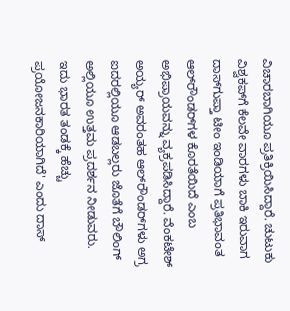ವಿಚಾರಬಾಗಿಯೂ ಪ್ರತಿಕ್ರಿಯಿಸಿದ್ದಾರೆ. ಚುಟುಕು ವಿಶ್ವಕಪ್‌ಗೆ ಕೆಲವೇ ವಾರಗಳು ಬಾಕಿ ಇರುವಾಗ ದಾಸ್‌ಗುಪ್ತಾ ಟೀಂ ಇಂಡಿಯಾಗೆ ಪ್ರತಿಭಾವಂತ ಆಲ್‌ರೌಂಡರ್‌ಗಳ ಕೊರತೆಯಿದೆ ಎಂಬ ಅಭಿಪ್ರಾಯವನ್ನು ವ್ಯಕ್ರಪಡಿಸಿದ್ದಾರೆ. ವೆಂಕಟೇಶ್ ಅಯ್ಯರ್ ಅವರಂತಹ ಆಲ್‌ರೌಂಡರ್‌ಗಳು ಅಗ್ರ ಐದರಲ್ಲಿಯೂ ಆಡಬಲ್ಲರು ಜೊತೆಗೆ ಬೌಲಿಂಗ್ ಅಲ್ಲಿಯೂ ಉತ್ತಮ ಪ್ರದರ್ಶನ ನೀಡುವರು. ಇದು ಭಾರತ ತಂಡಕ್ಕೆ ಹೆಚ್ಚು ಪ್ರಯೋಜನಕಾರಿಯಾಗಿದೆ' ಎಂದು ದಾಸ್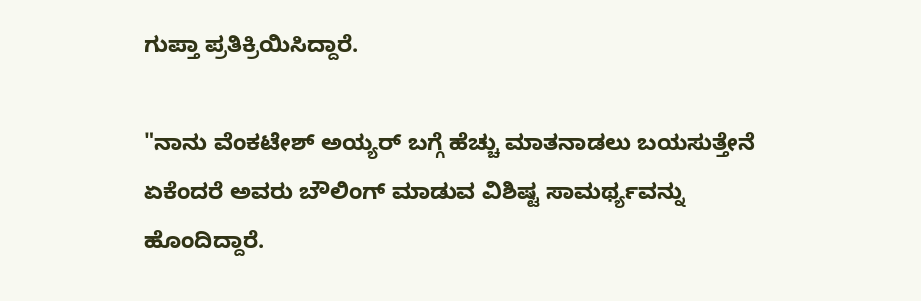ಗುಪ್ತಾ ಪ್ರತಿಕ್ರಿಯಿಸಿದ್ದಾರೆ.

"ನಾನು ವೆಂಕಟೇಶ್ ಅಯ್ಯರ್ ಬಗ್ಗೆ ಹೆಚ್ಚು ಮಾತನಾಡಲು ಬಯಸುತ್ತೇನೆ ಏಕೆಂದರೆ ಅವರು ಬೌಲಿಂಗ್ ಮಾಡುವ ವಿಶಿಷ್ಟ ಸಾಮರ್ಥ್ಯವನ್ನು ಹೊಂದಿದ್ದಾರೆ.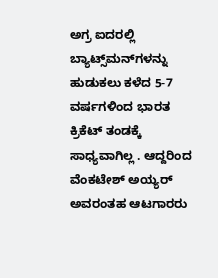ಅಗ್ರ ಐದರಲ್ಲಿ ಬ್ಯಾಟ್ಸ್‌ಮನ್‌ಗಳನ್ನು ಹುಡುಕಲು ಕಳೆದ 5-7 ವರ್ಷಗಳಿಂದ ಭಾರತ ಕ್ರಿಕೆಟ್ ತಂಡಕ್ಕೆ ಸಾಧ್ಯವಾಗಿಲ್ಲ . ಆದ್ದರಿಂದ ವೆಂಕಟೇಶ್ ಅಯ್ಯರ್ ಅವರಂತಹ ಆಟಗಾರರು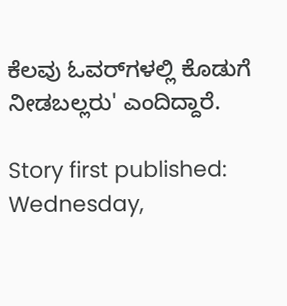ಕೆಲವು ಓವರ್‌ಗಳಲ್ಲಿ ಕೊಡುಗೆ ನೀಡಬಲ್ಲರು' ಎಂದಿದ್ದಾರೆ.

Story first published: Wednesday,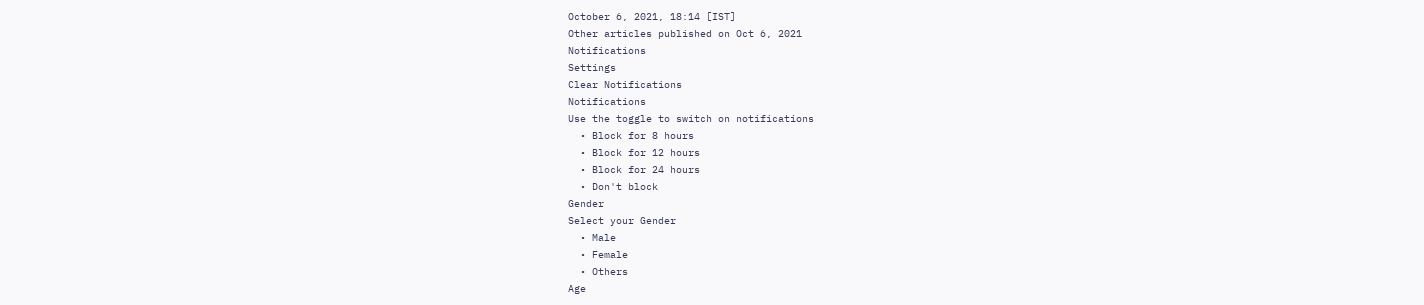October 6, 2021, 18:14 [IST]
Other articles published on Oct 6, 2021
Notifications
Settings
Clear Notifications
Notifications
Use the toggle to switch on notifications
  • Block for 8 hours
  • Block for 12 hours
  • Block for 24 hours
  • Don't block
Gender
Select your Gender
  • Male
  • Female
  • Others
Age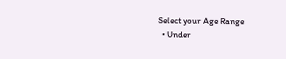Select your Age Range
  • Under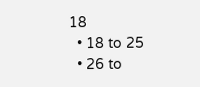18
  • 18 to 25
  • 26 to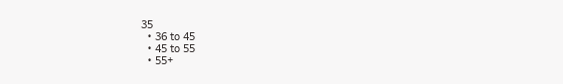35
  • 36 to 45
  • 45 to 55
  • 55+